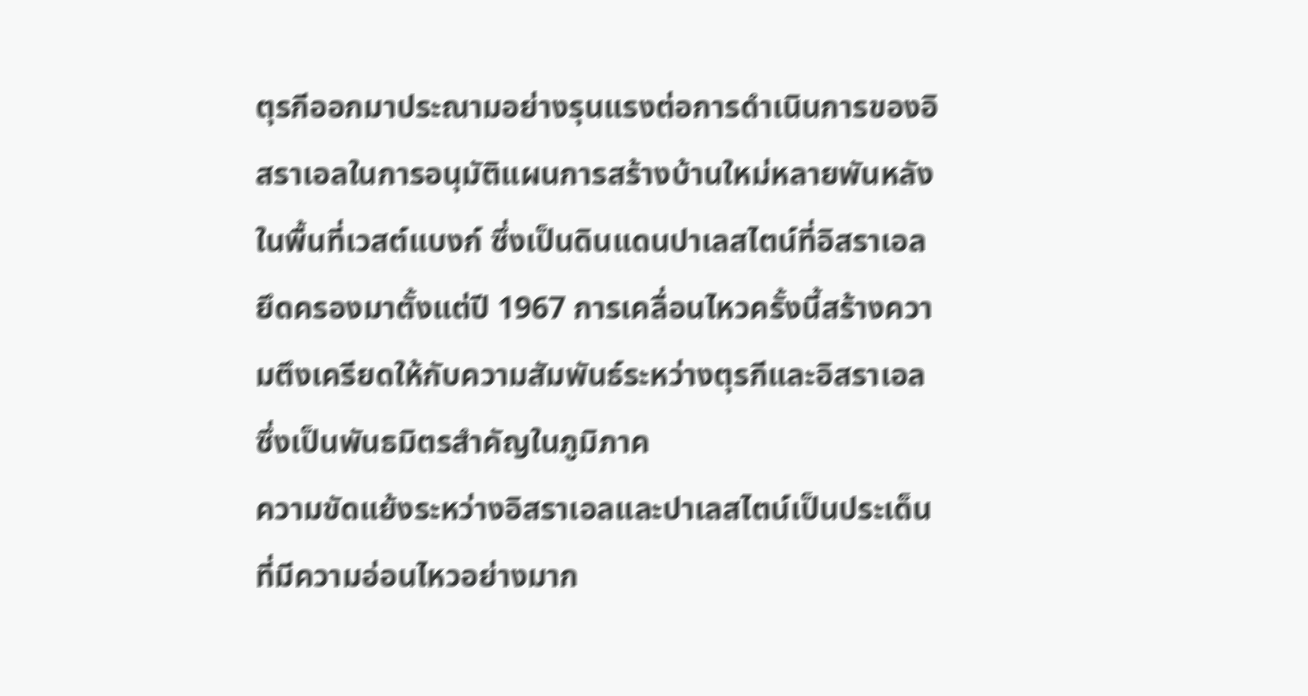ตุรกีออกมาประณามอย่างรุนแรงต่อการดำเนินการของอิสราเอลในการอนุมัติแผนการสร้างบ้านใหม่หลายพันหลังในพื้นที่เวสต์แบงก์ ซึ่งเป็นดินแดนปาเลสไตน์ที่อิสราเอลยึดครองมาตั้งแต่ปี 1967 การเคลื่อนไหวครั้งนี้สร้างความตึงเครียดให้กับความสัมพันธ์ระหว่างตุรกีและอิสราเอล ซึ่งเป็นพันธมิตรสำคัญในภูมิภาค
ความขัดแย้งระหว่างอิสราเอลและปาเลสไตน์เป็นประเด็นที่มีความอ่อนไหวอย่างมาก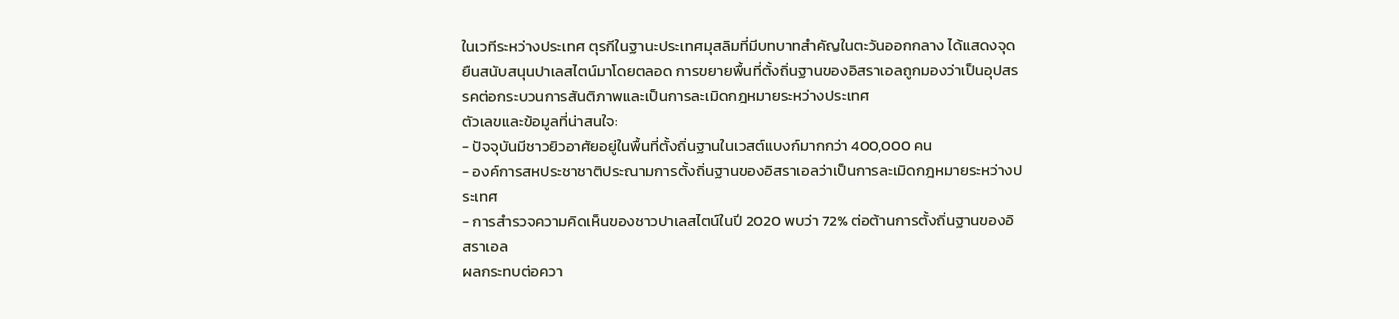ในเวทีระหว่างประเทศ ตุรกีในฐานะประเทศมุสลิมที่มีบทบาทสำคัญในตะวันออกกลาง ได้แสดงจุดยืนสนับสนุนปาเลสไตน์มาโดยตลอด การขยายพื้นที่ตั้งถิ่นฐานของอิสราเอลถูกมองว่าเป็นอุปสรรคต่อกระบวนการสันติภาพและเป็นการละเมิดกฎหมายระหว่างประเทศ
ตัวเลขและข้อมูลที่น่าสนใจ:
- ปัจจุบันมีชาวยิวอาศัยอยู่ในพื้นที่ตั้งถิ่นฐานในเวสต์แบงก์มากกว่า 400,000 คน
- องค์การสหประชาชาติประณามการตั้งถิ่นฐานของอิสราเอลว่าเป็นการละเมิดกฎหมายระหว่างประเทศ
- การสำรวจความคิดเห็นของชาวปาเลสไตน์ในปี 2020 พบว่า 72% ต่อต้านการตั้งถิ่นฐานของอิสราเอล
ผลกระทบต่อควา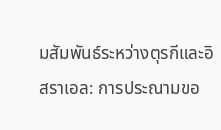มสัมพันธ์ระหว่างตุรกีและอิสราเอล: การประณามขอ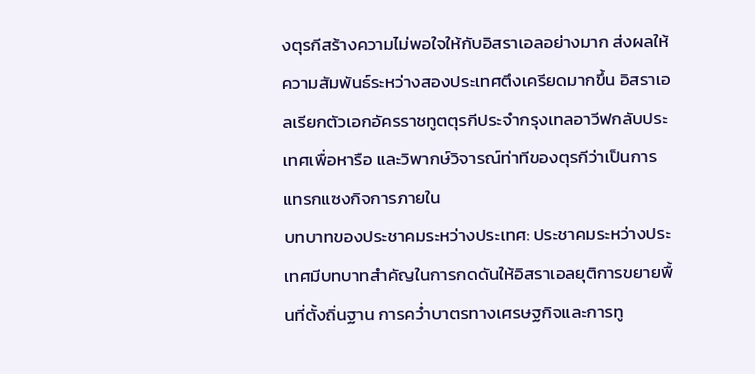งตุรกีสร้างความไม่พอใจให้กับอิสราเอลอย่างมาก ส่งผลให้ความสัมพันธ์ระหว่างสองประเทศตึงเครียดมากขึ้น อิสราเอลเรียกตัวเอกอัครราชทูตตุรกีประจำกรุงเทลอาวีฟกลับประเทศเพื่อหารือ และวิพากษ์วิจารณ์ท่าทีของตุรกีว่าเป็นการแทรกแซงกิจการภายใน
บทบาทของประชาคมระหว่างประเทศ: ประชาคมระหว่างประเทศมีบทบาทสำคัญในการกดดันให้อิสราเอลยุติการขยายพื้นที่ตั้งถิ่นฐาน การคว่ำบาตรทางเศรษฐกิจและการทู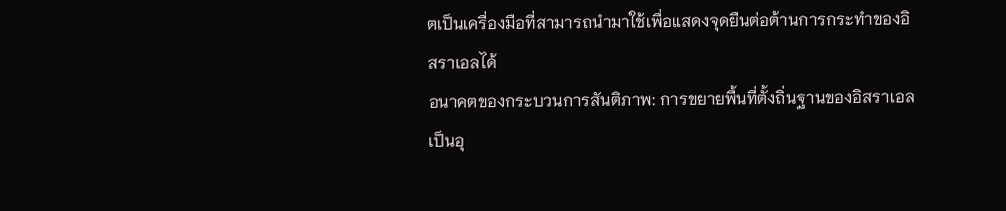ตเป็นเครื่องมือที่สามารถนำมาใช้เพื่อแสดงจุดยืนต่อต้านการกระทำของอิสราเอลได้
อนาคตของกระบวนการสันติภาพ: การขยายพื้นที่ตั้งถิ่นฐานของอิสราเอลเป็นอุ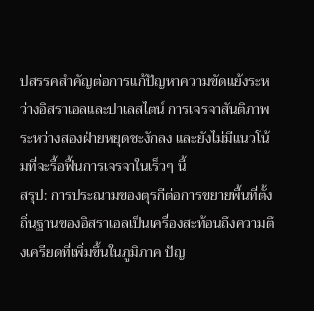ปสรรคสำคัญต่อการแก้ปัญหาความขัดแย้งระหว่างอิสราเอลและปาเลสไตน์ การเจรจาสันติภาพระหว่างสองฝ่ายหยุดชะงักลง และยังไม่มีแนวโน้มที่จะรื้อฟื้นการเจรจาในเร็วๆ นี้
สรุป: การประณามของตุรกีต่อการขยายพื้นที่ตั้งถิ่นฐานของอิสราเอลเป็นเครื่องสะท้อนถึงความตึงเครียดที่เพิ่มขึ้นในภูมิภาค ปัญ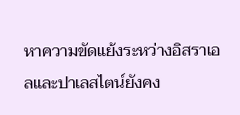หาความขัดแย้งระหว่างอิสราเอลและปาเลสไตน์ยังคง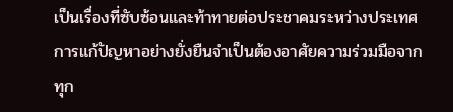เป็นเรื่องที่ซับซ้อนและท้าทายต่อประชาคมระหว่างประเทศ การแก้ปัญหาอย่างยั่งยืนจำเป็นต้องอาศัยความร่วมมือจากทุก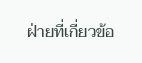ฝ่ายที่เกี่ยวข้อ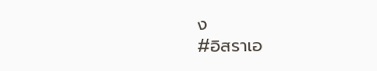ง
#อิสราเอ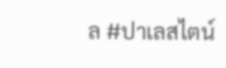ล #ปาเลสไตน์